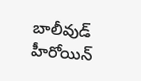బాలీవుడ్ హీరోయిన్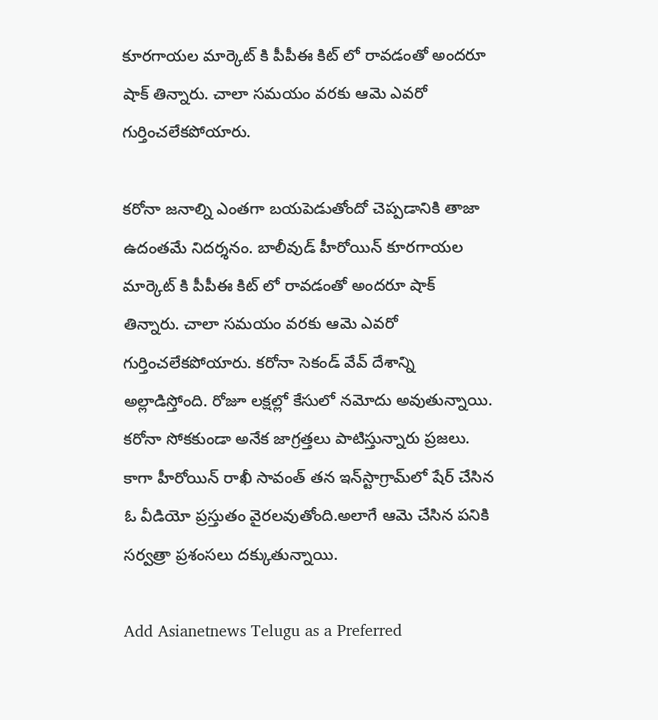కూరగాయల మార్కెట్ కి పీపీఈ కిట్ లో రావడంతో అందరూ షాక్ తిన్నారు. చాలా సమయం వరకు ఆమె ఎవరో గుర్తించలేకపోయారు.

కరోనా జనాల్ని ఎంతగా బయపెడుతోందో చెప్పడానికి తాజా ఉదంతమే నిదర్శనం. బాలీవుడ్ హీరోయిన్ కూరగాయల మార్కెట్ కి పీపీఈ కిట్ లో రావడంతో అందరూ షాక్ తిన్నారు. చాలా సమయం వరకు ఆమె ఎవరో గుర్తించలేకపోయారు. కరోనా సెకండ్ వేవ్ దేశాన్ని అల్లాడిస్తోంది. రోజూ లక్షల్లో కేసులో నమోదు అవుతున్నాయి. కరోనా సోకకుండా అనేక జాగ్రత్తలు పాటిస్తున్నారు ప్రజలు. కాగా హీరోయిన్ రాఖీ సావంత్‌ తన ఇన్‌స్టాగ్రామ్‌లో షేర్‌ చేసిన ఓ వీడియో ప్రస్తుతం వైరలవుతోంది.అలాగే ఆమె చేసిన పనికి సర్వత్రా ప్రశంసలు దక్కుతున్నాయి.

Add Asianetnews Telugu as a Preferred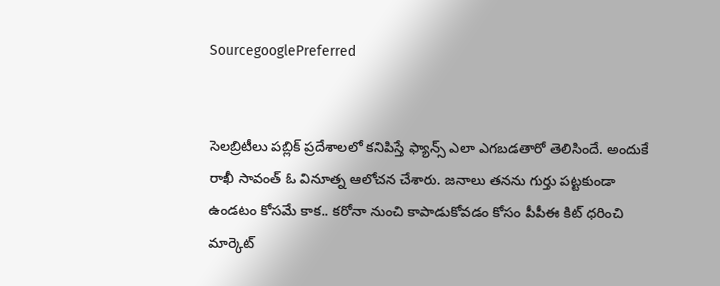SourcegooglePreferred


సెలబ్రిటీలు పబ్లిక్ ప్రదేశాలలో కనిపిస్తే ఫ్యాన్స్ ఎలా ఎగబడతారో తెలిసిందే. అందుకే రాఖీ సావంత్‌ ఓ వినూత్న ఆలోచన చేశారు. జనాలు తనను గుర్తు పట్టకుండా ఉండటం కోసమే కాక.. కరోనా నుంచి కాపాడుకోవడం కోసం పీపీఈ కిట్‌ ధరించి మార్కెట్‌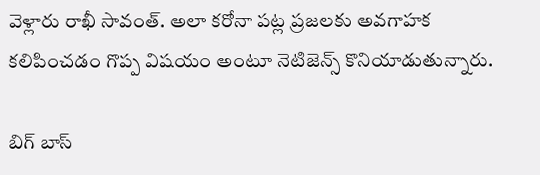వెళ్లారు రాఖీ సావంత్‌. అలా కరోనా పట్ల ప్రజలకు అవగాహక కలిపించడం గొప్ప విషయం అంటూ నెటిజెన్స్ కొనియాడుతున్నారు.

బిగ్ బాస్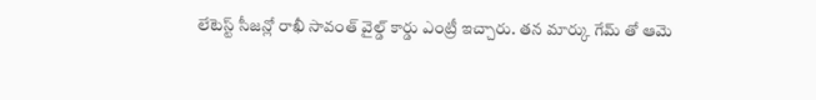లేటెస్ట్ సీజన్లో రాఖీ సావంత్ వైల్డ్ కార్డు ఎంట్రీ ఇచ్చారు. తన మార్కు గేమ్ తో ఆమె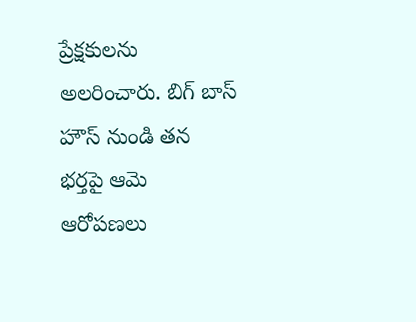ప్రేక్షకులను అలరించారు. బిగ్ బాస్ హౌస్ నుండి తన భర్తపై ఆమె ఆరోపణలు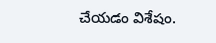చేయడం విశేషం.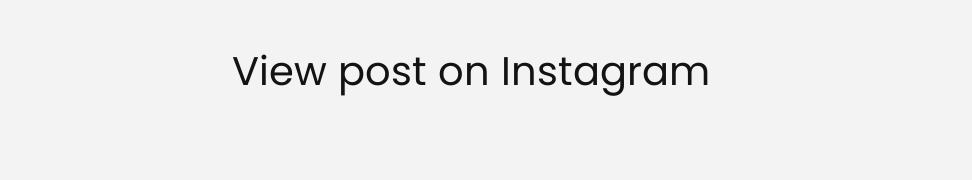View post on Instagram